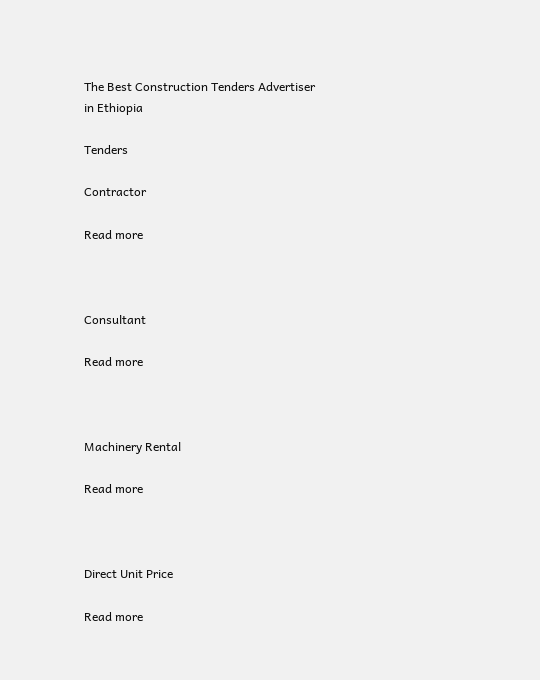The Best Construction Tenders Advertiser in Ethiopia

Tenders

Contractor

Read more



Consultant

Read more



Machinery Rental

Read more



Direct Unit Price

Read more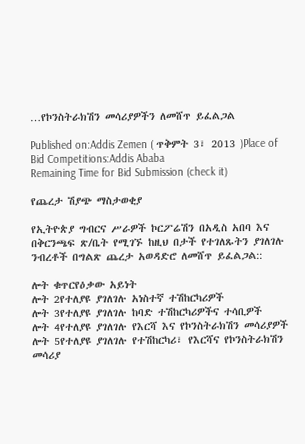…የኮንስትራክሽን መሳሪያዎችን ለመሸጥ ይፈልጋል

Published on:Addis Zemen ( ጥቅምት 3፣ 2013 )Place of Bid Competitions:Addis Ababa
Remaining Time for Bid Submission (check it)

የጨረታ ሽያጭ ማስታወቂያ

የኢትዮጵያ ግብርና ሥራዎች ኮርፖሬሽን በአዲስ አበባ እና በቅርንጫፍ ጽ/ቤት የሚገኙ ከዚህ በታች የተገለጹትን ያገለገሉ ንብረቶች በግልጽ ጨረታ አወዳድሮ ለመሸጥ ይፈልጋል::

ሎት ቁጥርየዕቃው አይነት
ሎት 2የተለያዩ ያገለገሉ አነስተኛ ተሽከርካሪዎች
ሎት 3የተለያዩ ያገለገሉ ከባድ ተሽከርካሪዎችና ተሳቢዎች
ሎት 4የተለያዩ ያገለገሉ የእርሻ እና የኮንስትራክሽን መሳሪያዎች
ሎት 5የተለያዩ ያገለገሉ የተሽከርካሪ፣ የእርሻና የኮንስትራክሽን መሳሪያ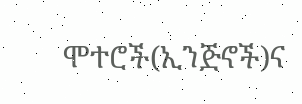ሞተሮች(ኢንጅኖች)ና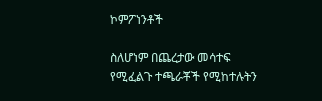ኮምፖነንቶች

ስለሆነም በጨረታው መሳተፍ የሚፈልጉ ተጫራቾች የሚከተሉትን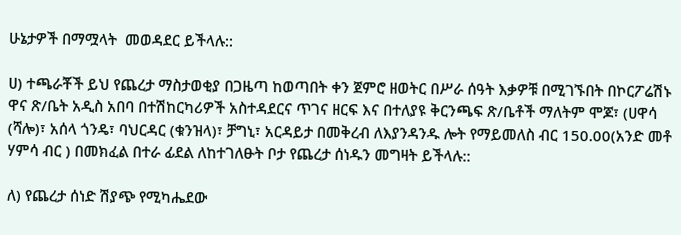ሁኔታዎች በማሟላት  መወዳደር ይችላሉ::

ሀ) ተጫራቾች ይህ የጨረታ ማስታወቂያ በጋዜጣ ከወጣበት ቀን ጀምሮ ዘወትር በሥራ ሰዓት እቃዎቹ በሚገኙበት በኮርፖሬሽኑ ዋና ጽ/ቤት አዲስ አበባ በተሽከርካሪዎች አስተዳደርና ጥገና ዘርፍ እና በተለያዩ ቅርንጫፍ ጽ/ቤቶች ማለትም ሞጆ፣ (ሀዋሳ (ሻሎ)፣ አሰላ ጎንዴ፣ ባህርዳር (ቁንዝላ)፣ ቻግኒ፣ አርዳይታ በመቅረብ ለእያንዳንዱ ሎት የማይመለስ ብር 150.00(አንድ መቶ ሃምሳ ብር ) በመክፈል በተራ ፊደል ለከተገለፁት ቦታ የጨረታ ሰነዱን መግዛት ይችላሉ::

ለ) የጨረታ ሰነድ ሽያጭ የሚካሔደው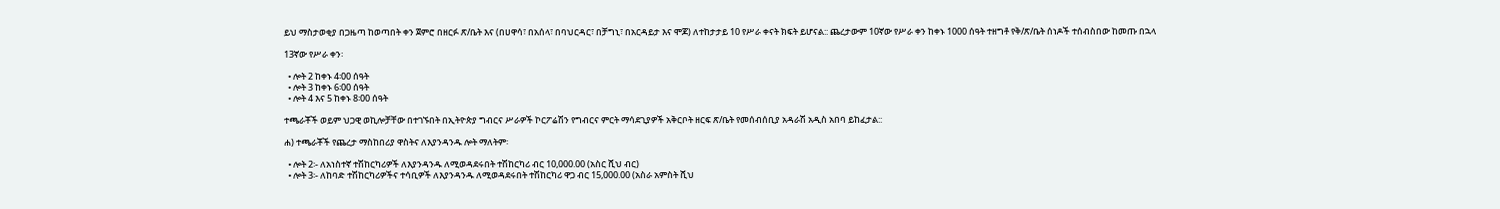ይህ ማስታወቂያ በጋዜጣ ከወጣበት ቀን ጀምሮ በዘርፉ ጽ/ቤት እና (በሀዋሳ፣ በአሰላ፣ በባህርዳር፣ በቻግኒ፣ በአርዳይታ እና ሞጆ) ለተከታታይ 10 የሥራ ቀናት ክፍት ይሆናል:: ጨረታውም 10ኛው የሥራ ቀን ከቀኑ 1000 ሰዓት ተዘግቶ የቅ/ጽ/ቤት ሰነዶች ተሰብስበው ከመጡ በኋላ

13ኛው የሥራ ቀን፡

  • ሎት 2 ከቀኑ 4፡00 ሰዓት
  • ሎት 3 ከቀኑ 6፡00 ሰዓት
  • ሎት 4 እና 5 ከቀኑ 8፡00 ሰዓት

ተጫራቾች ወይም ህጋዊ ወኪሎቻቸው በተገኙበት በኢትዮጵያ ግብርና ሥራዎች ኮርፖሬሽን የግብርና ምርት ማሳደጊያዎች አቅርቦት ዘርፍ ጽ/ቤት የመሰብሰቢያ አዳራሽ አዲስ አበባ ይከፈታል::

ሐ) ተጫራቾች የጨረታ ማስከበሪያ ዋስትና ለእያንዳንዱ ሎት ማለትም፡

  • ሎት 2፡- ለአነስተኛ ተሽከርካሪዎች ለእያንዳንዱ ለሚወዳደሩበት ተሽከርካሪ ብር 10,000.00 (አስር ሺህ ብር)
  • ሎት 3፡- ለከባድ ተሽከርካሪዎችና ተሳቢዎች ለእያንዳንዱ ለሚወዳደሩበት ተሽከርካሪ ዋጋ ብር 15,000.00 (አስራ አምስት ሺህ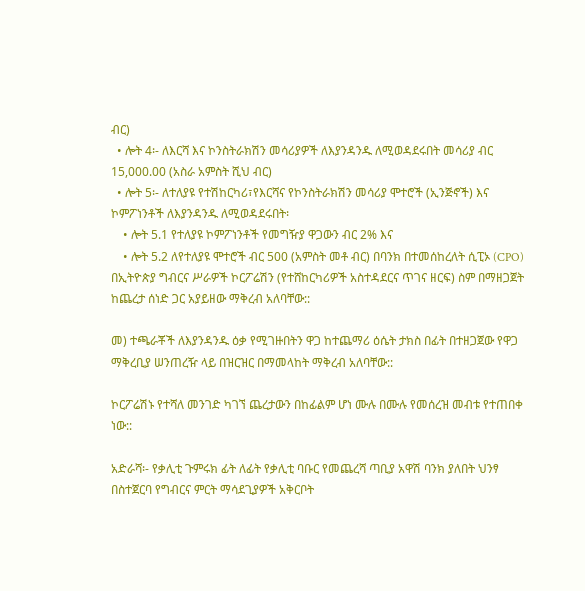ብር)
  • ሎት 4፡- ለእርሻ እና ኮንስትራክሽን መሳሪያዎች ለእያንዳንዱ ለሚወዳደሩበት መሳሪያ ብር 15,000.00 (አስራ አምስት ሺህ ብር)
  • ሎት 5፡- ለተለያዩ የተሽከርካሪ፣የእርሻና የኮንስትራክሽን መሳሪያ ሞተሮች (ኢንጅኖች) እና ኮምፖነንቶች ለእያንዳንዱ ለሚወዳደሩበት፡
    • ሎት 5.1 የተለያዩ ኮምፖነንቶች የመግዥያ ዋጋውን ብር 2% እና
    • ሎት 5.2 ለየተለያዩ ሞተሮች ብር 500 (አምስት መቶ ብር) በባንክ በተመሰከረለት ሲፒኦ (CPO) በኢትዮጵያ ግብርና ሥራዎች ኮርፖሬሽን (የተሸከርካሪዎች አስተዳደርና ጥገና ዘርፍ) ስም በማዘጋጀት ከጨረታ ሰነድ ጋር አያይዘው ማቅረብ አለባቸው::

መ) ተጫራቾች ለእያንዳንዱ ዕቃ የሚገዙበትን ዋጋ ከተጨማሪ ዕሴት ታክስ በፊት በተዘጋጀው የዋጋ ማቅረቢያ ሠንጠረዥ ላይ በዝርዝር በማመላከት ማቅረብ አለባቸው::

ኮርፖሬሽኑ የተሻለ መንገድ ካገኘ ጨረታውን በከፊልም ሆነ ሙሉ በሙሉ የመሰረዝ መብቱ የተጠበቀ ነው::

አድራሻ፡- የቃሊቲ ጉምሩክ ፊት ለፊት የቃሊቲ ባቡር የመጨረሻ ጣቢያ አዋሽ ባንክ ያለበት ህንፃ በስተጀርባ የግብርና ምርት ማሳደጊያዎች አቅርቦት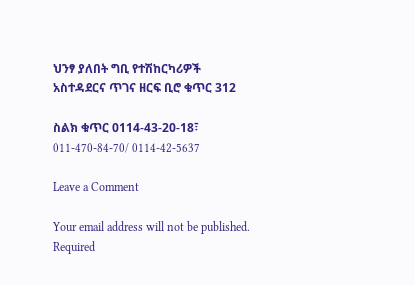ህንፃ ያለበት ግቢ የተሽከርካሪዎች አስተዳደርና ጥገና ዘርፍ ቢሮ ቁጥር 312

ስልክ ቁጥር 0114-43-20-18፣ 011-470-84-70/ 0114-42-5637

Leave a Comment

Your email address will not be published. Required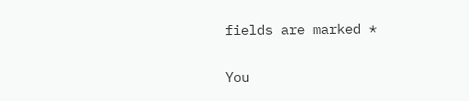fields are marked *

You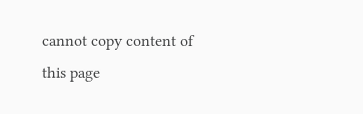cannot copy content of this page